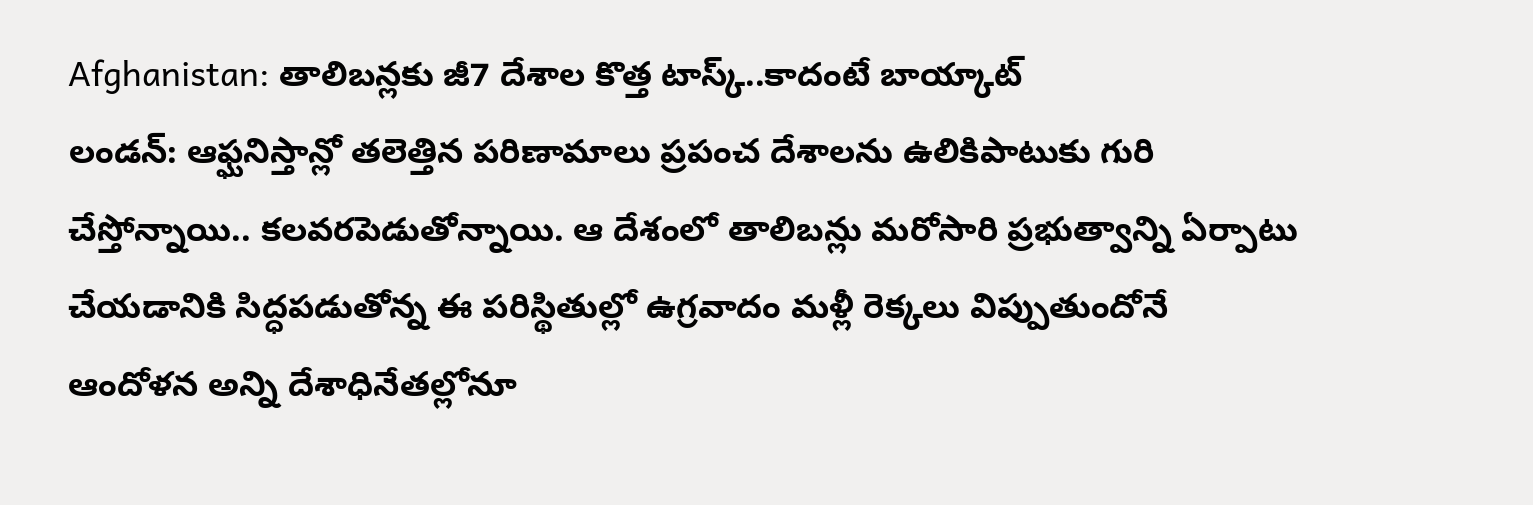Afghanistan: తాలిబన్లకు జీ7 దేశాల కొత్త టాస్క్..కాదంటే బాయ్కాట్
లండన్: ఆఫ్ఘనిస్తాన్లో తలెత్తిన పరిణామాలు ప్రపంచ దేశాలను ఉలికిపాటుకు గురి చేస్తోన్నాయి.. కలవరపెడుతోన్నాయి. ఆ దేశంలో తాలిబన్లు మరోసారి ప్రభుత్వాన్ని ఏర్పాటు చేయడానికి సిద్ధపడుతోన్న ఈ పరిస్థితుల్లో ఉగ్రవాదం మళ్లీ రెక్కలు విప్పుతుందోనే ఆందోళన అన్ని దేశాధినేతల్లోనూ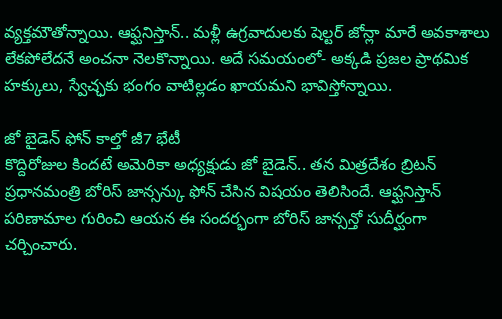వ్యక్తమౌతోన్నాయి. ఆఫ్ఘనిస్తాన్.. మళ్లీ ఉగ్రవాదులకు షెల్టర్ జోన్లా మారే అవకాశాలు లేకపోలేదనే అంచనా నెలకొన్నాయి. అదే సమయంలో- అక్కడి ప్రజల ప్రాథమిక హక్కులు, స్వేచ్ఛకు భంగం వాటిల్లడం ఖాయమని భావిస్తోన్నాయి.

జో బైడెన్ ఫోన్ కాల్తో జీ7 భేటీ
కొద్దిరోజుల కిందటే అమెరికా అధ్యక్షుడు జో బైడెన్.. తన మిత్రదేశం బ్రిటన్ ప్రధానమంత్రి బోరిస్ జాన్సన్కు ఫోన్ చేసిన విషయం తెలిసిందే. ఆఫ్ఘనిస్తాన్ పరిణామాల గురించి ఆయన ఈ సందర్భంగా బోరిస్ జాన్సన్తో సుదీర్ఘంగా చర్చించారు.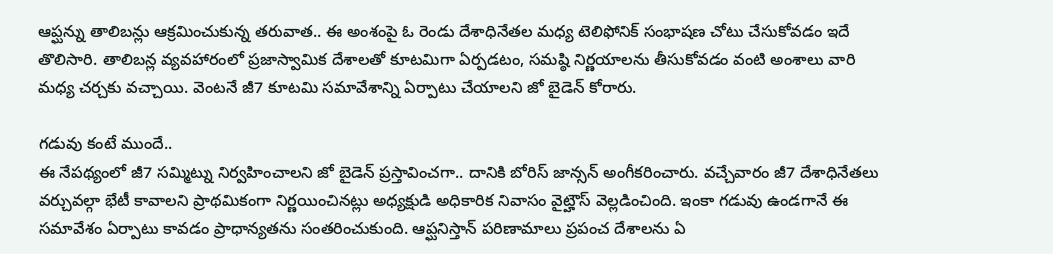ఆప్ఘన్ను తాలిబన్లు ఆక్రమించుకున్న తరువాత.. ఈ అంశంపై ఓ రెండు దేశాధినేతల మధ్య టెలిఫోనిక్ సంభాషణ చోటు చేసుకోవడం ఇదే తొలిసారి. తాలిబన్ల వ్యవహారంలో ప్రజాస్వామిక దేశాలతో కూటమిగా ఏర్పడటం, సమష్ఠి నిర్ణయాలను తీసుకోవడం వంటి అంశాలు వారి మధ్య చర్చకు వచ్చాయి. వెంటనే జీ7 కూటమి సమావేశాన్ని ఏర్పాటు చేయాలని జో బైడెన్ కోరారు.

గడువు కంటే ముందే..
ఈ నేపథ్యంలో జీ7 సమ్మిట్ను నిర్వహించాలని జో బైడెన్ ప్రస్తావించగా.. దానికి బోరిస్ జాన్సన్ అంగీకరించారు. వచ్చేవారం జీ7 దేశాధినేతలు వర్చువల్గా భేటీ కావాలని ప్రాథమికంగా నిర్ణయించినట్లు అధ్యక్షుడి అధికారిక నివాసం వైట్హౌస్ వెల్లడించింది. ఇంకా గడువు ఉండగానే ఈ సమావేశం ఏర్పాటు కావడం ప్రాధాన్యతను సంతరించుకుంది. ఆప్ఘనిస్తాన్ పరిణామాలు ప్రపంచ దేశాలను ఏ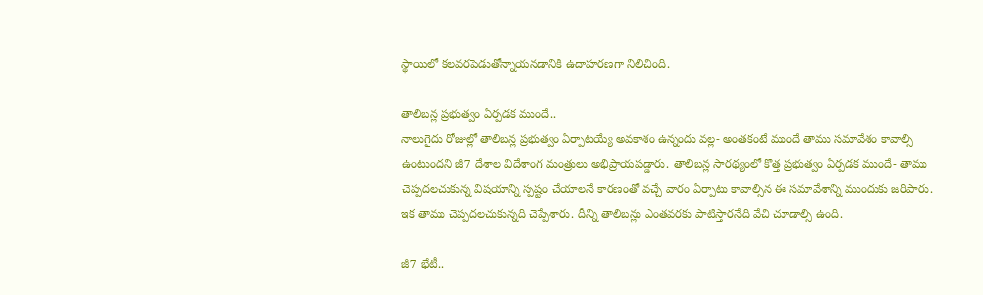స్థాయిలో కలవరపెడుతోన్నాయనడానికి ఉదాహరణగా నిలిచింది.

తాలిబన్ల ప్రభుత్వం ఏర్పడక ముందే..
నాలుగైదు రోజుల్లో తాలిబన్ల ప్రభుత్వం ఏర్పాటయ్యే అవకాశం ఉన్నందు వల్ల- అంతకంటే ముందే తాము సమావేశం కావాల్సి ఉంటుందని జీ7 దేశాల విదేశాంగ మంత్రులు అభిప్రాయపడ్డారు. తాలిబన్ల సారథ్యంలో కొత్త ప్రభుత్వం ఏర్పడక ముందే- తాము చెప్పదలచుకున్న విషయాన్ని స్పష్టం చేయాలనే కారణంతో వచ్చే వారం ఏర్పాటు కావాల్సిన ఈ సమావేశాన్ని ముందుకు జరిపారు. ఇక తాము చెప్పదలచుకున్నది చెప్పేశారు. దీన్ని తాలిబన్లు ఎంతవరకు పాటిస్తారనేది వేచి చూడాల్సి ఉంది.

జీ7 భేటీ..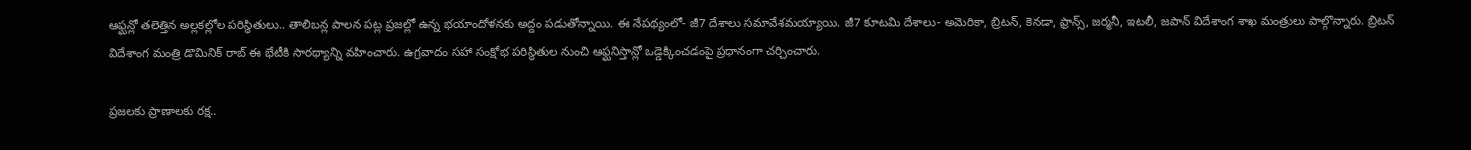ఆఫ్ఘన్లో తలెత్తిన అల్లకల్లోల పరిస్థితులు.. తాలిబన్ల పాలన పట్ల ప్రజల్లో ఉన్న భయాందోళనకు అద్దం పడుతోన్నాయి. ఈ నేపథ్యంలో- జీ7 దేశాలు సమావేశమయ్యాయి. జీ7 కూటమి దేశాలు- అమెరికా, బ్రిటన్, కెనడా, ఫ్రాన్స్, జర్మనీ, ఇటలీ, జపాన్ విదేశాంగ శాఖ మంత్రులు పాల్గొన్నారు. బ్రిటన్ విదేశాంగ మంత్రి డొమినిక్ రాబ్ ఈ భేటీకి సారథ్యాన్ని వహించారు. ఉగ్రవాదం సహా సంక్షోభ పరిస్థితుల నుంచి ఆఫ్ఘనిస్తాన్లో ఒడ్డెక్కించడంపై ప్రధానంగా చర్చించారు.

ప్రజలకు ప్రాణాలకు రక్ష..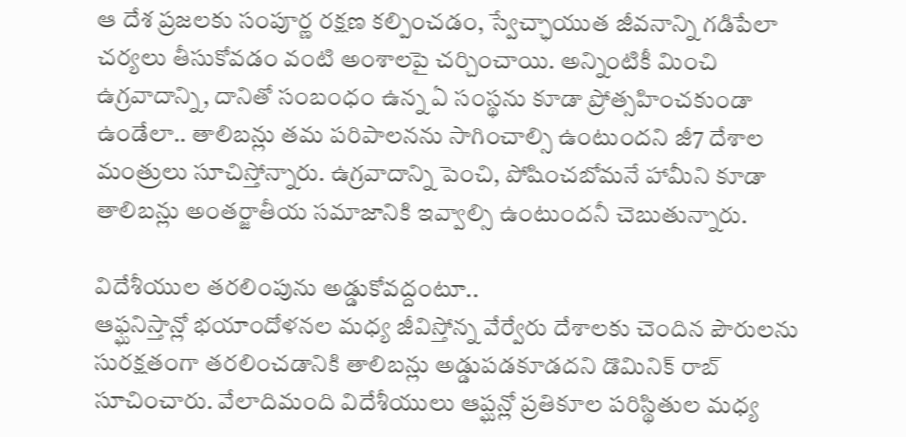ఆ దేశ ప్రజలకు సంపూర్ణ రక్షణ కల్పించడం, స్వేచ్ఛాయుత జీవనాన్ని గడిపేలా చర్యలు తీసుకోవడం వంటి అంశాలపై చర్చించాయి. అన్నింటికీ మించి ఉగ్రవాదాన్ని, దానితో సంబంధం ఉన్న ఏ సంస్థను కూడా ప్రోత్సహించకుండా ఉండేలా.. తాలిబన్లు తమ పరిపాలనను సాగించాల్సి ఉంటుందని జీ7 దేశాల మంత్రులు సూచిస్తోన్నారు. ఉగ్రవాదాన్ని పెంచి, పోషించబోమనే హామీని కూడా తాలిబన్లు అంతర్జాతీయ సమాజానికి ఇవ్వాల్సి ఉంటుందనీ చెబుతున్నారు.

విదేశీయుల తరలింపును అడ్డుకోవద్దంటూ..
ఆఫ్ఘనిస్తాన్లో భయాందోళనల మధ్య జీవిస్తోన్న వేర్వేరు దేశాలకు చెందిన పౌరులను సురక్షతంగా తరలించడానికి తాలిబన్లు అడ్డుపడకూడదని డొమినిక్ రాబ్ సూచించారు. వేలాదిమంది విదేశీయులు ఆప్ఘన్లో ప్రతికూల పరిస్థితుల మధ్య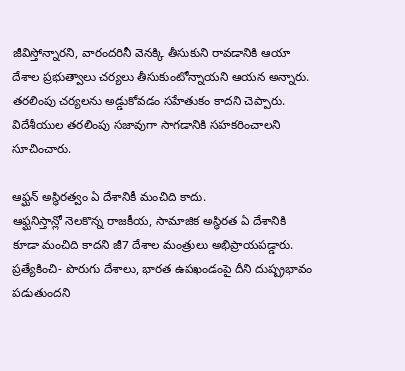జీవిస్తోన్నారని, వారందరినీ వెనక్కి తీసుకుని రావడానికి ఆయా దేశాల ప్రభుత్వాలు చర్యలు తీసుకుంటోన్నాయని ఆయన అన్నారు. తరలింపు చర్యలను అడ్డుకోవడం సహేతుకం కాదని చెప్పారు. విదేశీయుల తరలింపు సజావుగా సాగడానికి సహకరించాలని సూచించారు.

ఆఫ్ఘన్ అస్థిరత్వం ఏ దేశానికీ మంచిది కాదు.
ఆఫ్ఘనిస్తాన్లో నెలకొన్న రాజకీయ, సామాజిక అస్థిరత ఏ దేశానికి కూడా మంచిది కాదని జీ7 దేశాల మంత్రులు అభిప్రాయపడ్డారు. ప్రత్యేకించి- పొరుగు దేశాలు, భారత ఉపఖండంపై దీని దుష్ప్రభావం పడుతుందని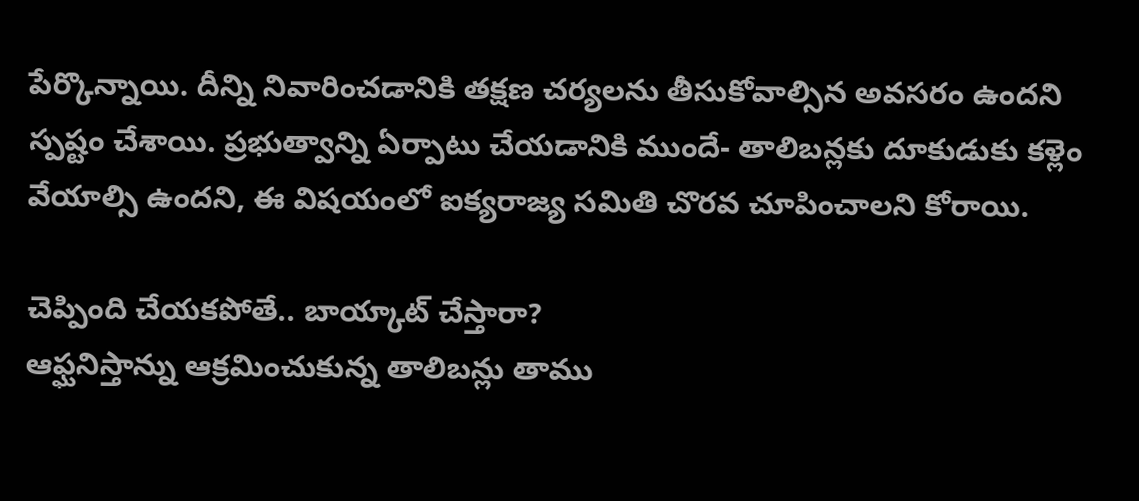పేర్కొన్నాయి. దీన్ని నివారించడానికి తక్షణ చర్యలను తీసుకోవాల్సిన అవసరం ఉందని స్పష్టం చేశాయి. ప్రభుత్వాన్ని ఏర్పాటు చేయడానికి ముందే- తాలిబన్లకు దూకుడుకు కళ్లెం వేయాల్సి ఉందని, ఈ విషయంలో ఐక్యరాజ్య సమితి చొరవ చూపించాలని కోరాయి.

చెప్పింది చేయకపోతే.. బాయ్కాట్ చేస్తారా?
ఆఫ్ఘనిస్తాన్ను ఆక్రమించుకున్న తాలిబన్లు తాము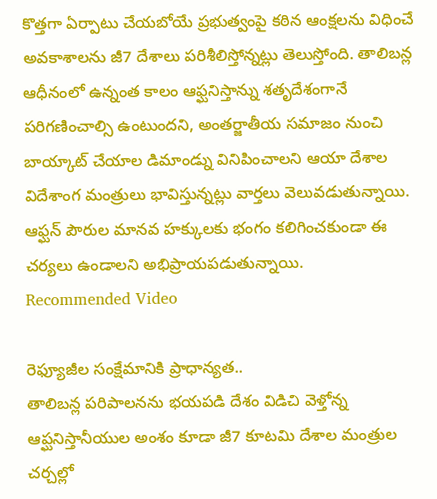కొత్తగా ఏర్పాటు చేయబోయే ప్రభుత్వంపై కఠిన ఆంక్షలను విధించే అవకాశాలను జీ7 దేశాలు పరిశీలిస్తోన్నట్లు తెలుస్తోంది. తాలిబన్ల ఆధీనంలో ఉన్నంత కాలం ఆఫ్ఘనిస్తాన్ను శతృదేశంగానే పరిగణించాల్సి ఉంటుందని, అంతర్జాతీయ సమాజం నుంచి బాయ్కాట్ చేయాల డిమాండ్ను వినిపించాలని ఆయా దేశాల విదేశాంగ మంత్రులు భావిస్తున్నట్లు వార్తలు వెలువడుతున్నాయి. ఆఫ్ఘన్ పౌరుల మానవ హక్కులకు భంగం కలిగించకుండా ఈ చర్యలు ఉండాలని అభిప్రాయపడుతున్నాయి.
Recommended Video

రెఫ్యూజీల సంక్షేమానికి ప్రాధాన్యత..
తాలిబన్ల పరిపాలనను భయపడి దేశం విడిచి వెళ్తోన్న ఆప్ఘనిస్తానీయుల అంశం కూడా జీ7 కూటమి దేశాల మంత్రుల చర్చల్లో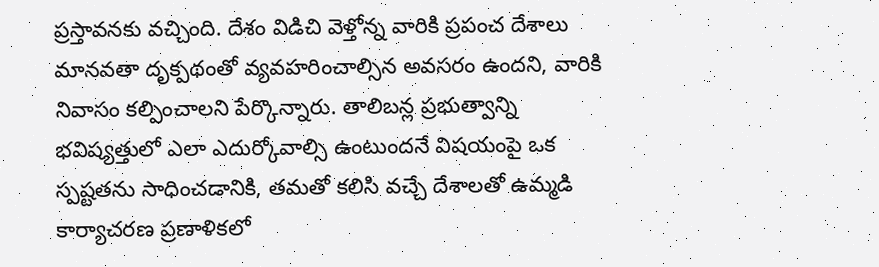ప్రస్తావనకు వచ్చింది. దేశం విడిచి వెళ్తోన్న వారికి ప్రపంచ దేశాలు మానవతా దృక్పథంతో వ్యవహరించాల్సిన అవసరం ఉందని, వారికి నివాసం కల్పించాలని పేర్కొన్నారు. తాలిబన్ల ప్రభుత్వాన్ని భవిష్యత్తులో ఎలా ఎదుర్కోవాల్సి ఉంటుందనే విషయంపై ఒక స్పష్టతను సాధించడానికి, తమతో కలిసి వచ్చే దేశాలతో ఉమ్మడి కార్యాచరణ ప్రణాళికలో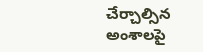చేర్చాల్సిన అంశాలపై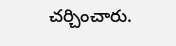చర్చించారు.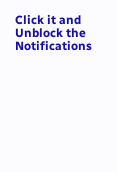Click it and Unblock the Notifications